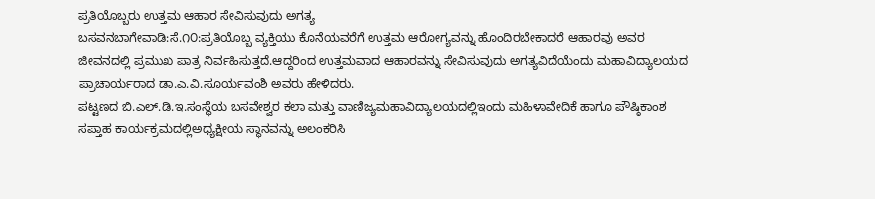ಪ್ರತಿಯೊಬ್ಬರು ಉತ್ತಮ ಆಹಾರ ಸೇವಿಸುವುದು ಅಗತ್ಯ
ಬಸವನಬಾಗೇವಾಡಿ:ಸೆ.೧೦:ಪ್ರತಿಯೊಬ್ಬ ವ್ಯಕ್ತಿಯು ಕೊನೆಯವರೆಗೆ ಉತ್ತಮ ಆರೋಗ್ಯವನ್ನು ಹೊಂದಿರಬೇಕಾದರೆ ಆಹಾರವು ಅವರ ಜೀವನದಲ್ಲಿ ಪ್ರಮುಖ ಪಾತ್ರ ನಿರ್ವಹಿಸುತ್ತದೆ.ಆದ್ದರಿಂದ ಉತ್ತಮವಾದ ಆಹಾರವನ್ನು ಸೇವಿಸುವುದು ಅಗತ್ಯವಿದೆಯೆಂದು ಮಹಾವಿದ್ಯಾಲಯದ ಪ್ರಾಚಾರ್ಯರಾದ ಡಾ.ಎ.ವಿ.ಸೂರ್ಯವಂಶಿ ಅವರು ಹೇಳಿದರು.
ಪಟ್ಟಣದ ಬಿ.ಎಲ್.ಡಿ.ಇ.ಸಂಸ್ಥೆಯ ಬಸವೇಶ್ವರ ಕಲಾ ಮತ್ತು ವಾಣಿಜ್ಯಮಹಾವಿದ್ಯಾಲಯದಲ್ಲಿಇಂದು ಮಹಿಳಾವೇದಿಕೆ ಹಾಗೂ ಪೌಷ್ಠಿಕಾಂಶ ಸಪ್ತಾಹ ಕಾರ್ಯಕ್ರಮದಲ್ಲಿಅಧ್ಯಕ್ಷೀಯ ಸ್ಥಾನವನ್ನು ಅಲಂಕರಿಸಿ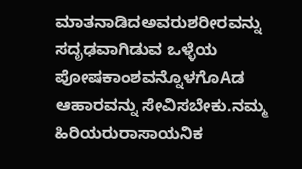ಮಾತನಾಡಿದಅವರುಶರೀರವನ್ನು ಸದೃಢವಾಗಿಡುವ ಒಳ್ಳೆಯ ಪೋಷಕಾಂಶವನ್ನೊಳಗೊAಡ ಆಹಾರವನ್ನು ಸೇವಿಸಬೇಕು.ನಮ್ಮ ಹಿರಿಯರುರಾಸಾಯನಿಕ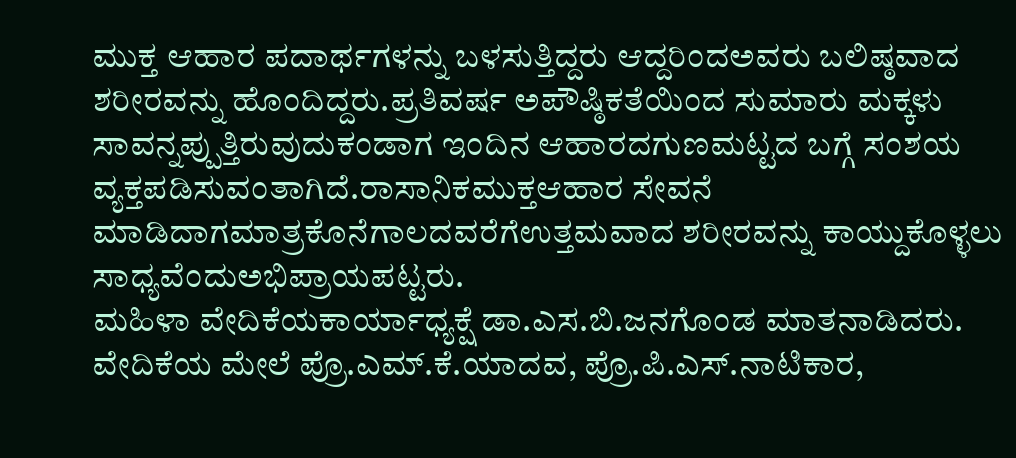ಮುಕ್ತ ಆಹಾರ ಪದಾರ್ಥಗಳನ್ನು ಬಳಸುತ್ತಿದ್ದರು ಆದ್ದರಿಂದಅವರು ಬಲಿಷ್ಠವಾದ ಶರೀರವನ್ನು ಹೊಂದಿದ್ದರು.ಪ್ರತಿವರ್ಷ ಅಪೌಷ್ಠಿಕತೆಯಿಂದ ಸುಮಾರು ಮಕ್ಕಳು ಸಾವನ್ನಪ್ಪುತ್ತಿರುವುದುಕಂಡಾಗ ಇಂದಿನ ಆಹಾರದಗುಣಮಟ್ಟದ ಬಗ್ಗೆ ಸಂಶಯ ವ್ಯಕ್ತಪಡಿಸುವಂತಾಗಿದೆ.ರಾಸಾನಿಕಮುಕ್ತಆಹಾರ ಸೇವನೆ ಮಾಡಿದಾಗಮಾತ್ರಕೊನೆಗಾಲದವರೆಗೆಉತ್ತಮವಾದ ಶರೀರವನ್ನು ಕಾಯ್ದುಕೊಳ್ಳಲು ಸಾಧ್ಯವೆಂದುಅಭಿಪ್ರಾಯಪಟ್ಟರು.
ಮಹಿಳಾ ವೇದಿಕೆಯಕಾರ್ಯಾಧ್ಯಕ್ಷೆ ಡಾ.ಎಸ.ಬಿ.ಜನಗೊಂಡ ಮಾತನಾಡಿದರು. ವೇದಿಕೆಯ ಮೇಲೆ ಪ್ರೊ.ಎಮ್.ಕೆ.ಯಾದವ, ಪ್ರೊ.ಪಿ.ಎಸ್.ನಾಟಿಕಾರ,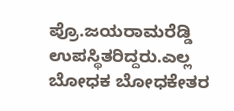ಪ್ರೊ.ಜಯರಾಮರೆಡ್ಡಿ ಉಪಸ್ಥಿತರಿದ್ದರು.ಎಲ್ಲ ಬೋಧಕ ಬೋಧಕೇತರ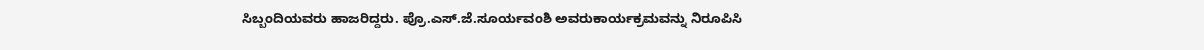ಸಿಬ್ಬಂದಿಯವರು ಹಾಜರಿದ್ದರು. ಪ್ರೊ.ಎಸ್.ಜೆ.ಸೂರ್ಯವಂಶಿ ಅವರುಕಾರ್ಯಕ್ರಮವನ್ನು ನಿರೂಪಿಸಿ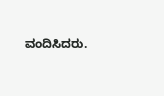ವಂದಿಸಿದರು.